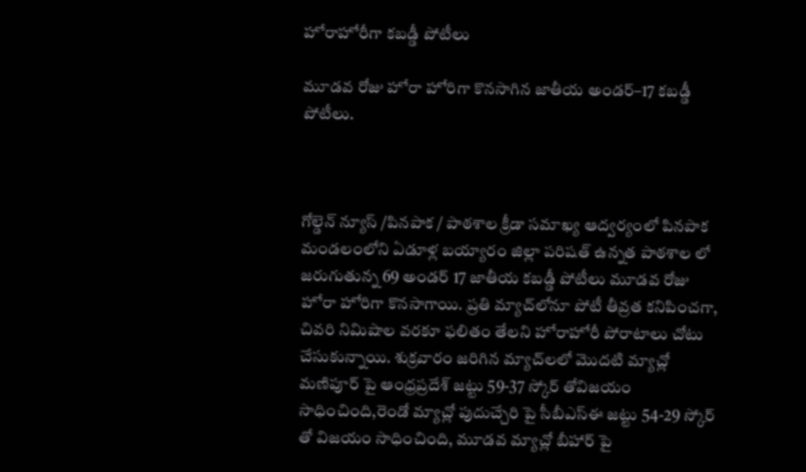హోరాహోరీగా కబడ్డీ పోటీలు

మూడవ రోజు హోరా హోరిగా కొనసాగిన జాతీయ అండర్‌–17 కబడ్డీ పోటీలు.



గోల్డెన్ న్యూస్ /పినపాక / పాఠశాల క్రీడా సమాఖ్య ఆద్వర్యంలో పినపాక మండలంలోని ఏడూళ్ల బయ్యారం జిల్లా పరిషత్ ఉన్నత పాఠశాల లో జరుగుతున్న 69 అండర్ 17 జాతీయ కబడ్డీ పోటీలు మూడవ రోజు హోరా హోరిగా కొనసాగాయి. ప్రతి మ్యాచ్‌లోనూ పోటీ తీవ్రత కనిపించగా, చివరి నిమిషాల వరకూ ఫలితం తేలని హోరాహోరీ పోరాటాలు చోటు చేసుకున్నాయి. శుక్రవారం జరిగిన మ్యాచ్‌లలో మొదటి మ్యాచ్లో మణిపూర్ పై ఆంధ్రప్రదేశ్ జట్టు 59-37 స్కోర్ తోవిజయం సాధించింది,రెండో మ్యాచ్లో పుదుచ్చేరి పై సీబీఎస్ఈ జట్టు 54-29 స్కోర్ తో విజయం సాధించింది, మూడవ మ్యాచ్లో బీహార్ పై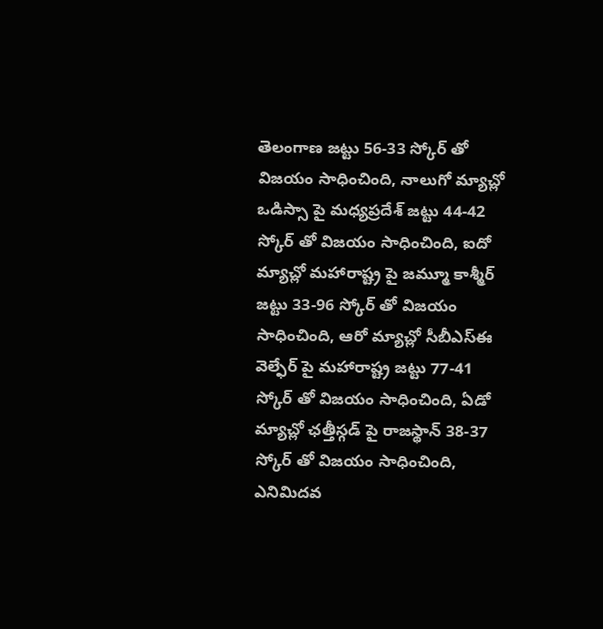తెలంగాణ జట్టు 56-33 స్కోర్ తో విజయం సాధించింది, నాలుగో మ్యాచ్లో ఒడిస్సా పై మధ్యప్రదేశ్ జట్టు 44-42 స్కోర్ తో విజయం సాధించింది, ఐదో మ్యాచ్లో మహారాష్ట్ర పై జమ్మూ కాశ్మీర్ జట్టు 33-96 స్కోర్ తో విజయం సాధించింది, ఆరో మ్యాచ్లో సీబీఎస్ఈ వెల్ఫేర్ పై మహారాష్ట్ర జట్టు 77-41 స్కోర్ తో విజయం సాధించింది, ఏడో మ్యాచ్లో ఛత్తీస్గడ్ పై రాజస్థాన్ 38-37 స్కోర్ తో విజయం సాధించింది, ఎనిమిదవ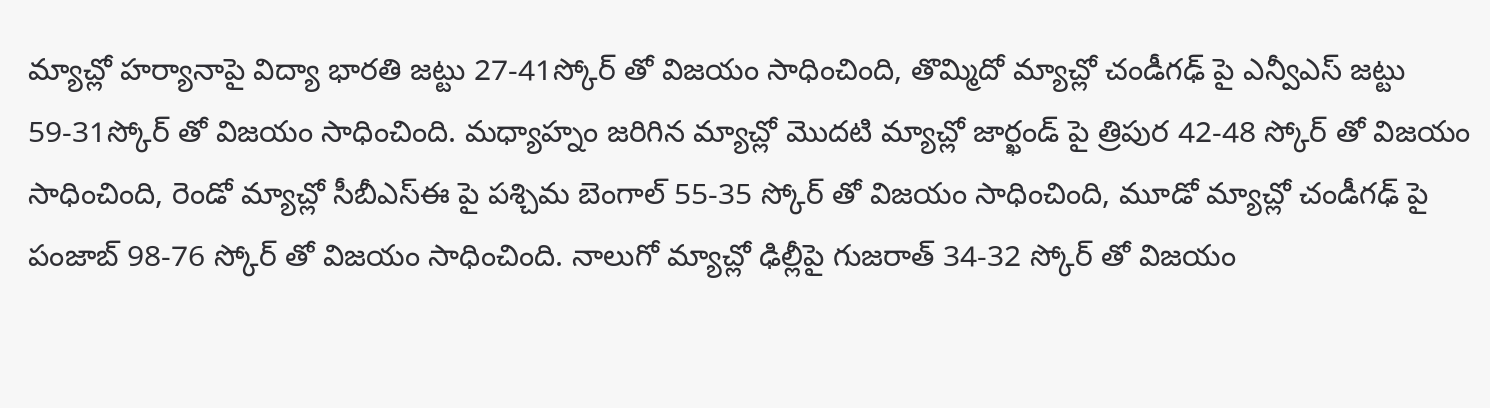మ్యాచ్లో హర్యానాపై విద్యా భారతి జట్టు 27-41స్కోర్ తో విజయం సాధించింది, తొమ్మిదో మ్యాచ్లో చండీగఢ్ పై ఎన్వీఎస్ జట్టు 59-31స్కోర్ తో విజయం సాధించింది. మధ్యాహ్నం జరిగిన మ్యాచ్లో మొదటి మ్యాచ్లో జార్ఖండ్ పై త్రిపుర 42-48 స్కోర్ తో విజయం సాధించింది, రెండో మ్యాచ్లో సీబీఎస్ఈ పై పశ్చిమ బెంగాల్ 55-35 స్కోర్ తో విజయం సాధించింది, మూడో మ్యాచ్లో చండీగఢ్ పై పంజాబ్ 98-76 స్కోర్ తో విజయం సాధించింది. నాలుగో మ్యాచ్లో ఢిల్లీపై గుజరాత్ 34-32 స్కోర్ తో విజయం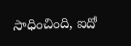సాధించింది, ఐదో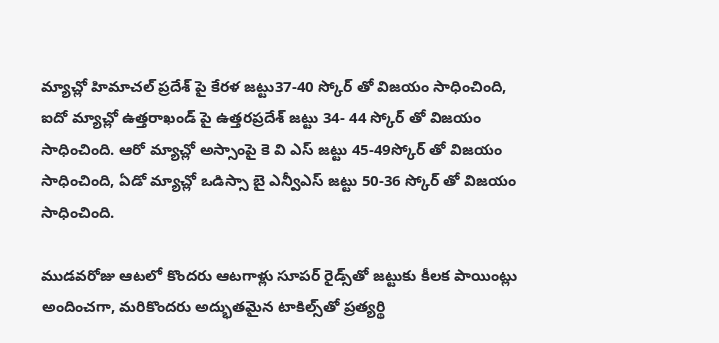మ్యాచ్లో హిమాచల్ ప్రదేశ్ పై కేరళ జట్టు37-40 స్కోర్ తో విజయం సాధించింది, ఐదో మ్యాచ్లో ఉత్తరాఖండ్ పై ఉత్తరప్రదేశ్ జట్టు 34- 44 స్కోర్ తో విజయం సాధించింది. ఆరో మ్యాచ్లో అస్సాంపై కె వి ఎస్ జట్టు 45-49స్కోర్ తో విజయం సాధించింది, ఏడో మ్యాచ్లో ఒడిస్సా బై ఎన్వీఎస్ జట్టు 50-36 స్కోర్ తో విజయం సాధించింది.

ముడవరోజు ఆటలో కొందరు ఆటగాళ్లు సూపర్ రైడ్స్‌తో జట్టుకు కీలక పాయింట్లు అందించగా, మరికొందరు అద్భుతమైన టాకిల్స్‌తో ప్రత్యర్థి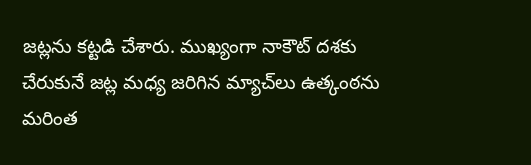జట్లను కట్టడి చేశారు. ముఖ్యంగా నాకౌట్ దశకు చేరుకునే జట్ల మధ్య జరిగిన మ్యాచ్‌లు ఉత్కంఠను మరింత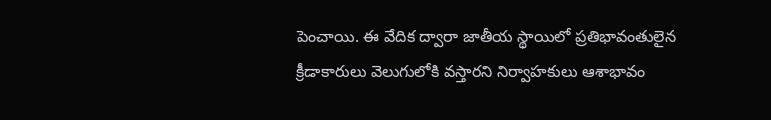పెంచాయి. ఈ వేదిక ద్వారా జాతీయ స్థాయిలో ప్రతిభావంతులైన క్రీడాకారులు వెలుగులోకి వస్తారని నిర్వాహకులు ఆశాభావం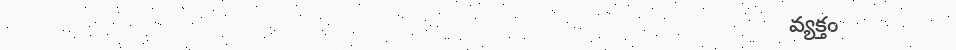వ్యక్తం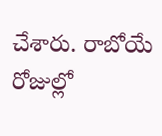చేశారు. రాబోయే రోజుల్లో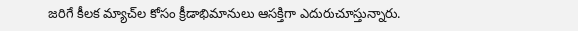జరిగే కీలక మ్యాచ్‌ల కోసం క్రీడాభిమానులు ఆసక్తిగా ఎదురుచూస్తున్నారు.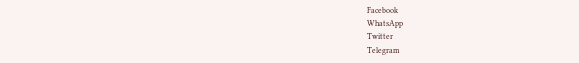Facebook
WhatsApp
Twitter
Telegram